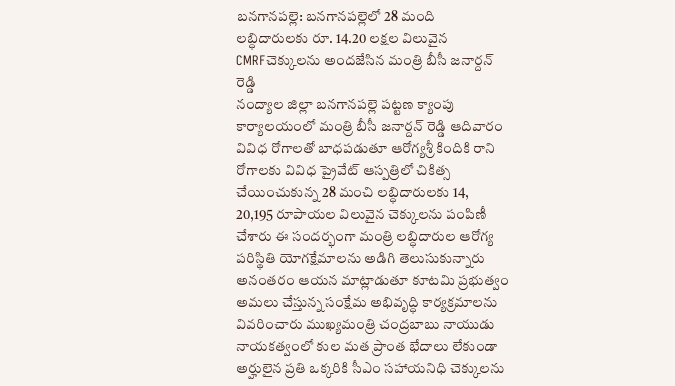బనగానపల్లె: బనగానపల్లెలో 28 మంది లబ్ధిదారులకు రూ. 14.20 లక్షల విలువైన CMRFచెక్కులను అందజేసిన మంత్రి బీసీ జనార్దన్ రెడ్డి
నంద్యాల జిల్లా బనగానపల్లె పట్టణ క్యాంపు కార్యాలయంలో మంత్రి బీసీ జనార్దన్ రెడ్డి ఆదివారం వివిధ రోగాలతో బాధపడుతూ ఆరోగ్యశ్రీ కిందికి రాని రోగాలకు వివిధ ప్రైవేట్ ఆస్పత్రిలో చికిత్స చేయించుకున్న 28 మంచి లబ్ధిదారులకు 14, 20,195 రూపాయల విలువైన చెక్కులను పంపిణీ చేశారు ఈ సందర్భంగా మంత్రి లబ్ధిదారుల ఆరోగ్య పరిస్థితి యోగక్షేమాలను అడిగి తెలుసుకున్నారు అనంతరం ఆయన మాట్లాడుతూ కూటమి ప్రభుత్వం అమలు చేస్తున్న సంక్షేమ అభివృద్ధి కార్యక్రమాలను వివరించారు ముఖ్యమంత్రి చంద్రబాబు నాయుడు నాయకత్వంలో కుల మత ప్రాంత భేదాలు లేకుండా అర్హులైన ప్రతి ఒక్కరికి సీఎం సహాయనిధి చెక్కులను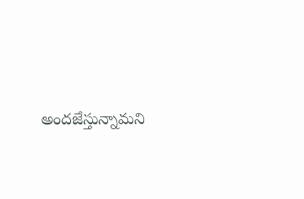అందజేస్తున్నామని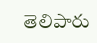తెలిపారు